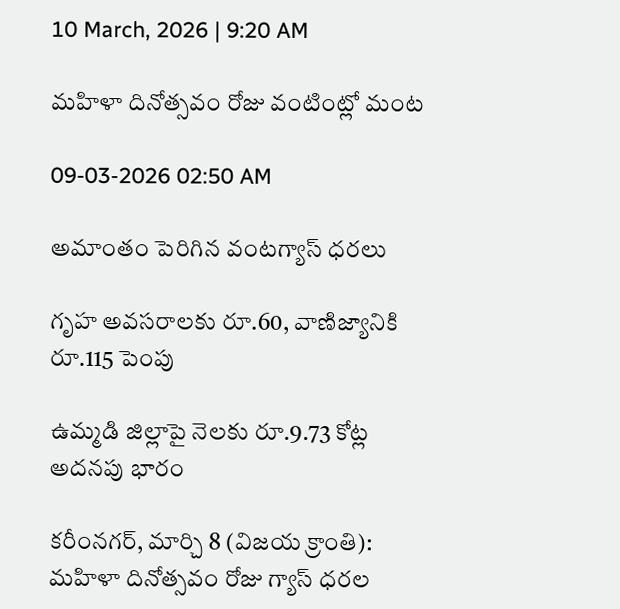10 March, 2026 | 9:20 AM

మహిళా దినోత్సవం రోజు వంటింట్లో మంట

09-03-2026 02:50 AM

అమాంతం పెరిగిన వంటగ్యాస్ ధరలు

గృహ అవసరాలకు రూ.60, వాణిజ్యానికి రూ.115 పెంపు

ఉమ్మడి జిల్లాపై నెలకు రూ.9.73 కోట్ల అదనపు భారం

కరీంనగర్, మార్చి 8 (విజయ క్రాంతి): మహిళా దినోత్సవం రోజు గ్యాస్ ధరల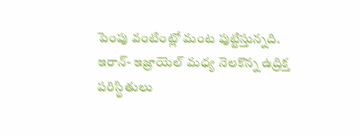పెంపు వంటింట్లో మంట పుట్టిస్తున్నది. ఇరాన్- ఇజ్రాయెల్ మధ్య నెలకొన్న ఉద్రిక్త పరిస్థితులు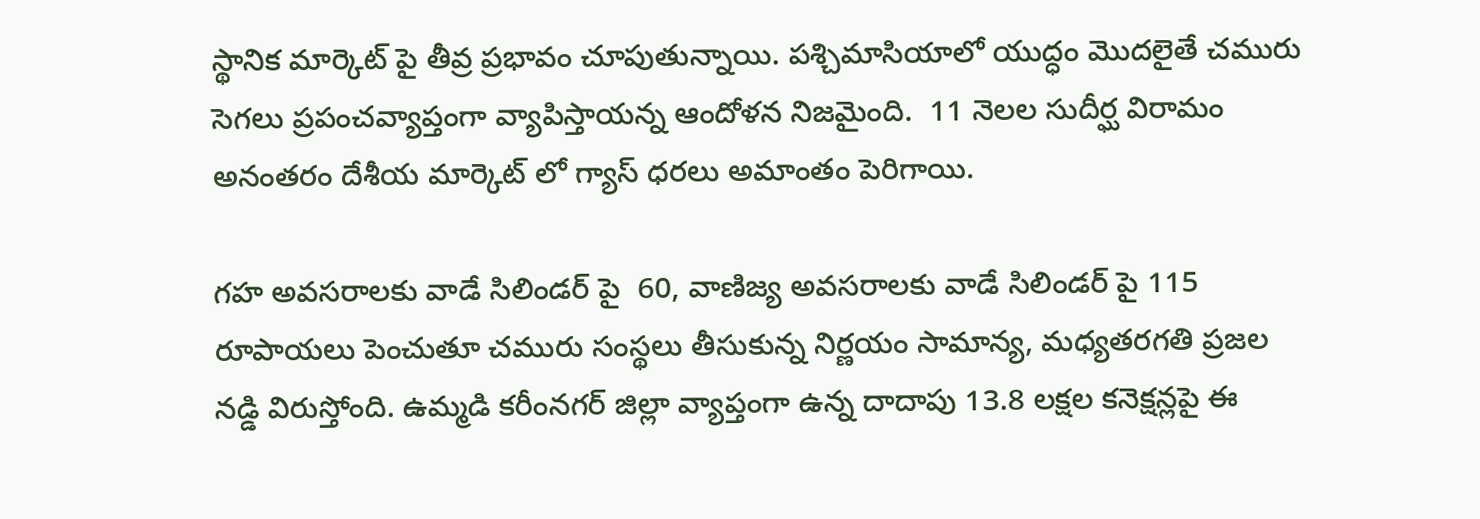స్థానిక మార్కెట్ పై తీవ్ర ప్రభావం చూపుతున్నాయి. పశ్చిమాసియాలో యుద్ధం మొదలైతే చమురు సెగలు ప్రపంచవ్యాప్తంగా వ్యాపిస్తాయన్న ఆందోళన నిజమైంది.  11 నెలల సుదీర్ఘ విరామం అనంతరం దేశీయ మార్కెట్ లో గ్యాస్ ధరలు అమాంతం పెరిగాయి.

గహ అవసరాలకు వాడే సిలిండర్ పై  60, వాణిజ్య అవసరాలకు వాడే సిలిండర్ పై 115 రూపాయలు పెంచుతూ చమురు సంస్థలు తీసుకున్న నిర్ణయం సామాన్య, మధ్యతరగతి ప్రజల నడ్డి విరుస్తోంది. ఉమ్మడి కరీంనగర్ జిల్లా వ్యాప్తంగా ఉన్న దాదాపు 13.8 లక్షల కనెక్షన్లపై ఈ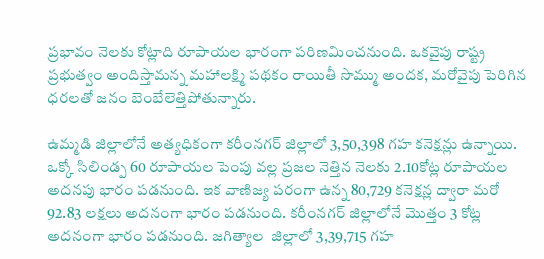ప్రభావం నెలకు కోట్లాది రూపాయల భారంగా పరిణమించనుంది. ఒకవైపు రాష్ట్ర ప్రభుత్వం అందిస్తామన్న మహాలక్ష్మి పథకం రాయితీ సొమ్ము అందక, మరోవైపు పెరిగిన ధరలతో జనం బెంబేలెత్తిపోతున్నారు.

ఉమ్మడి జిల్లాలోనే అత్యధికంగా కరీంనగర్ జిల్లాలో 3,50,398 గహ కనెక్షన్లు ఉన్నాయి. ఒక్కో సిలిండ్ప 60 రూపాయల పెంపు వల్ల ప్రజల నెత్తిన నెలకు 2.10కోట్ల రూపాయల అదనపు భారం పడనుంది. ఇక వాణిజ్య పరంగా ఉన్న 80,729 కనెక్షన్ల ద్వారా మరో 92.83 లక్షలు అదనంగా భారం పడనుంది. కరీంనగర్ జిల్లాలోనే మొత్తం 3 కోట్ల అదనంగా భారం పడనుంది. జగిత్యాల  జిల్లాలో 3,39,715 గహ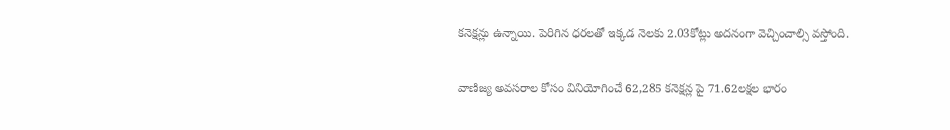కనెక్షన్లు ఉన్నాయి. పెరిగిన ధరలతో ఇక్కడ నెలకు 2.03కోట్లు అదనంగా వెచ్చించాల్సి వస్తోంది.

వాణిజ్య అవసరాల కోసం వినియోగించే 62,285 కనెక్షన్ల పై 71.62లక్షల భారం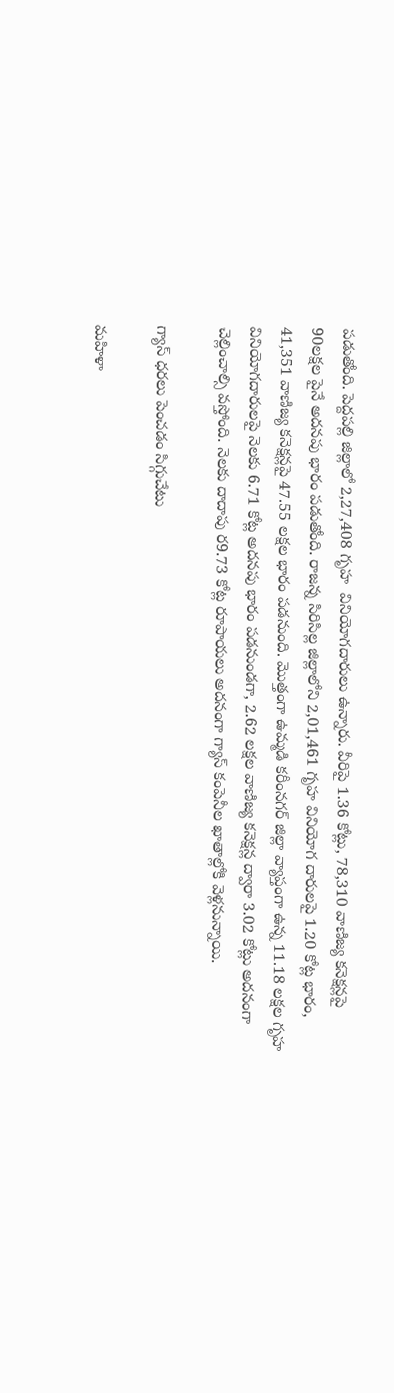పడుతోంది. పెద్దపల్లి జిల్లాలో 2,27,408 గృహ  వినియోగదారులు ఉన్నారు. వీరిపై 1.36 కోట్లు, 78,310 వాణిజ్య కనెక్షన్లపై 90లక్షల పైనే అదనపు భారం పడుతోంది. రాజన్న సిరిసిల్ల జిల్లాలోని 2,01,461 గృహ వినియోగ దారులపై 1.20 కోట్ల భారం, 41,351 వాణిజ్య కనెక్షన్లపై 47.55 లక్షల భారం పడనుంది. మొత్తంగా ఉమ్మడి కరీంనగర్ జిల్లా వ్యాప్తంగా ఉన్న 11.18 లక్షల గృహ వినియోగదారులపై నెలకు 6.71 కోట్ల అదనపు భారం పడనుండగా, 2.62 లక్షల వాణిజ్య కనెక్షన్ల ద్వారా 3.02 కోట్లు అదనంగా చెల్లించాల్సి వస్తోంది. నెలకు దాదాపు ర9.73 కోట్ల రూపాయలు అదనంగా గ్యాస్ కంపెనీల ఖాతాల్లోకి వెళ్లనున్నాయి.

గ్యాస్ ధరలు పెంచడం సిగ్గుచేటు

మహిళా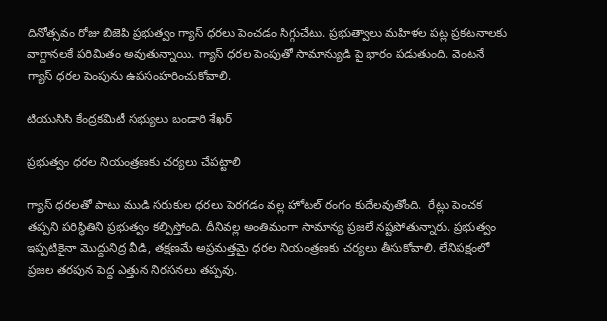దినోత్సవం రోజు బిజెపి ప్రభుత్వం గ్యాస్ ధరలు పెంచడం సిగ్గుచేటు. ప్రభుత్వాలు మహిళల పట్ల ప్రకటనాలకు వాగ్దానలకే పరిమితం అవుతున్నాయి. గ్యాస్ ధరల పెంపుతో సామాన్యుడి పై భారం పడుతుంది. వెంటనే గ్యాస్ ధరల పెంపును ఉపసంహరించుకోవాలి.

టియుసిసి కేంద్రకమిటీ సభ్యులు బండారి శేఖర్

ప్రభుత్వం ధరల నియంత్రణకు చర్యలు చేపట్టాలి

గ్యాస్ ధరలతో పాటు ముడి సరుకుల ధరలు పెరగడం వల్ల హోటల్ రంగం కుదేలవుతోంది.  రేట్లు పెంచక తప్పని పరిస్థితిని ప్రభుత్వం కల్పిస్తోంది. దీనివల్ల అంతిమంగా సామాన్య ప్రజలే నష్టపోతున్నారు. ప్రభుత్వం ఇప్పటికైనా మొద్దునిద్ర వీడి, తక్షణమే అప్రమత్తమై ధరల నియంత్రణకు చర్యలు తీసుకోవాలి. లేనిపక్షంలో ప్రజల తరపున పెద్ద ఎత్తున నిరసనలు తప్పవు.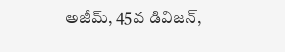అజీమ్, 45వ డివిజన్,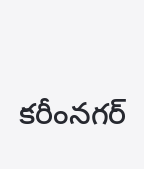కరీంనగర్